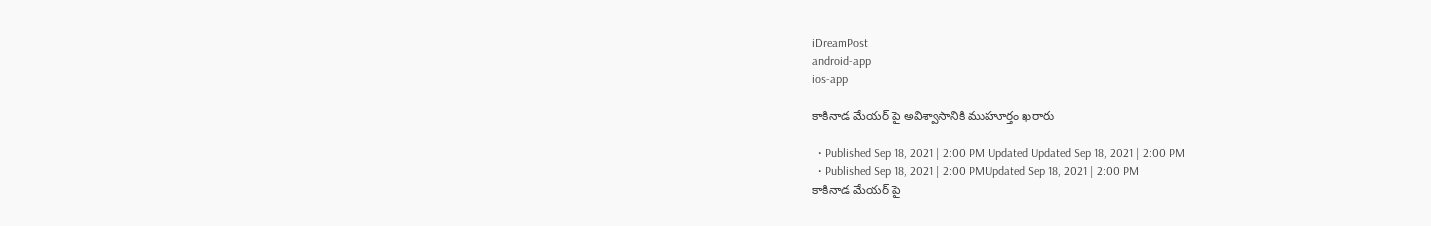iDreamPost
android-app
ios-app

కాకినాడ మేయర్ పై అవిశ్వాసానికి ముహూర్తం ఖరారు

  • Published Sep 18, 2021 | 2:00 PM Updated Updated Sep 18, 2021 | 2:00 PM
  • Published Sep 18, 2021 | 2:00 PMUpdated Sep 18, 2021 | 2:00 PM
కాకినాడ మేయర్ పై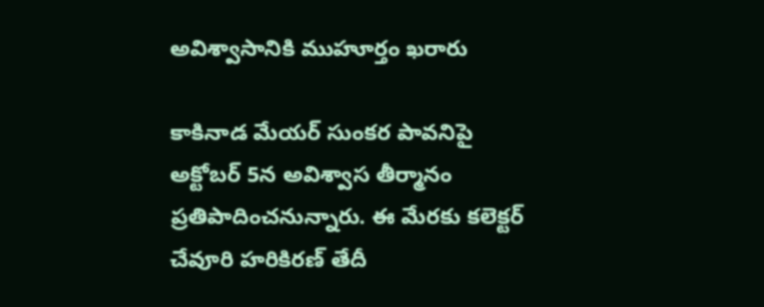అవిశ్వాసానికి ముహూర్తం ఖరారు

కాకినాడ మేయర్ సుంకర పావనిపై అక్టోబర్ 5న అవిశ్వాస తీర్మానం ప్రతిపాదించనున్నారు. ఈ మేరకు కలెక్టర్ చేవూరి హరికిరణ్ తేదీ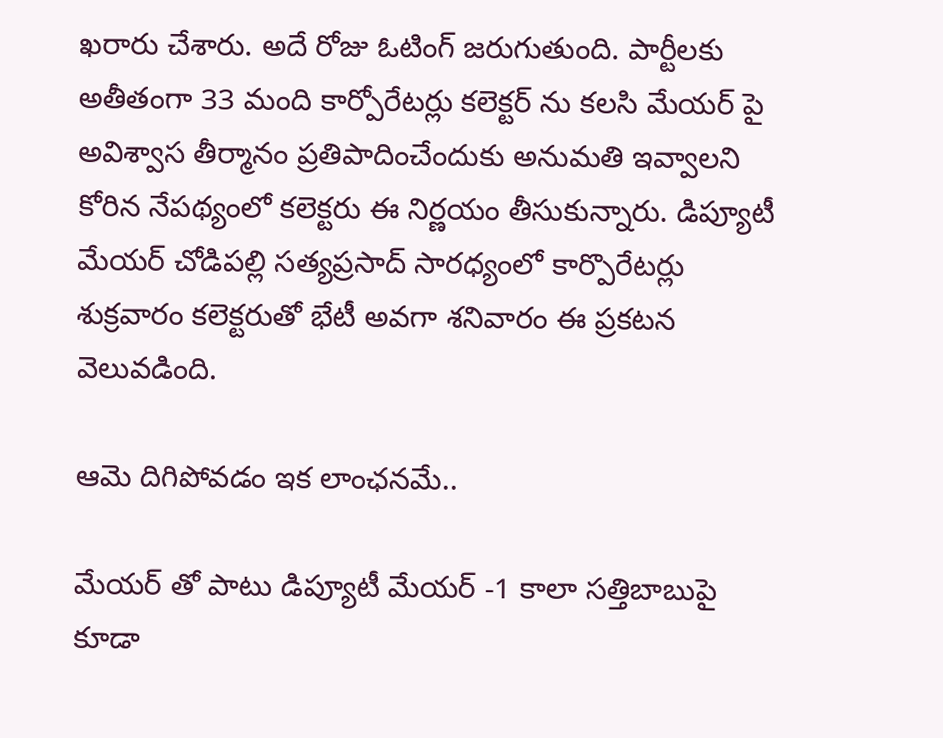ఖరారు చేశారు. అదే రోజు ఓటింగ్ జరుగుతుంది. పార్టీలకు అతీతంగా 33 మంది కార్పోరేటర్లు కలెక్టర్ ను కలసి మేయర్ పై అవిశ్వాస తీర్మానం ప్రతిపాదించేందుకు అనుమతి ఇవ్వాలని కోరిన నేపథ్యంలో కలెక్టరు ఈ నిర్ణయం తీసుకున్నారు. డిప్యూటీ మేయర్ చోడిపల్లి సత్యప్రసాద్ సారధ్యంలో కార్పొరేటర్లు శుక్రవారం కలెక్టరుతో భేటీ అవగా శనివారం ఈ ప్రకటన వెలువడింది.

ఆమె దిగిపోవడం ఇక లాంఛనమే..

మేయర్ తో పాటు డిప్యూటీ మేయర్ -1 కాలా సత్తిబాబుపై కూడా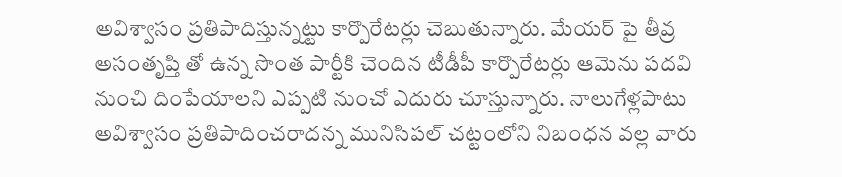అవిశ్వాసం ప్రతిపాదిస్తున్నట్టు కార్పొరేటర్లు చెబుతున్నారు. మేయర్ పై తీవ్ర అసంతృప్తి తో ఉన్న సొంత పార్టీకి చెందిన టీడీపీ కార్పొరేటర్లు ఆమెను పదవి నుంచి దింపేయాలని ఎప్పటి నుంచో ఎదురు చూస్తున్నారు. నాలుగేళ్లపాటు అవిశ్వాసం ప్రతిపాదించరాదన్న మునిసిపల్ చట్టంలోని నిబంధన వల్ల వారు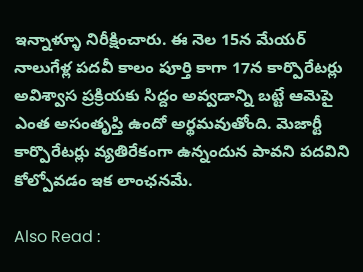ఇన్నాళ్ళూ నిరీక్షించారు. ఈ నెల 15న మేయర్ నాలుగేళ్ల పదవీ కాలం పూర్తి కాగా 17న కార్పొరేటర్లు అవిశ్వాస ప్రక్రియకు సిద్దం అవ్వడాన్ని బట్టే ఆమెపై ఎంత అసంతృప్తి ఉందో అర్థమవుతోంది. మెజార్టీ కార్పొరేటర్లు వ్యతిరేకంగా ఉన్నందున పావని పదవిని కోల్పోవడం ఇక లాంఛనమే.

Also Read :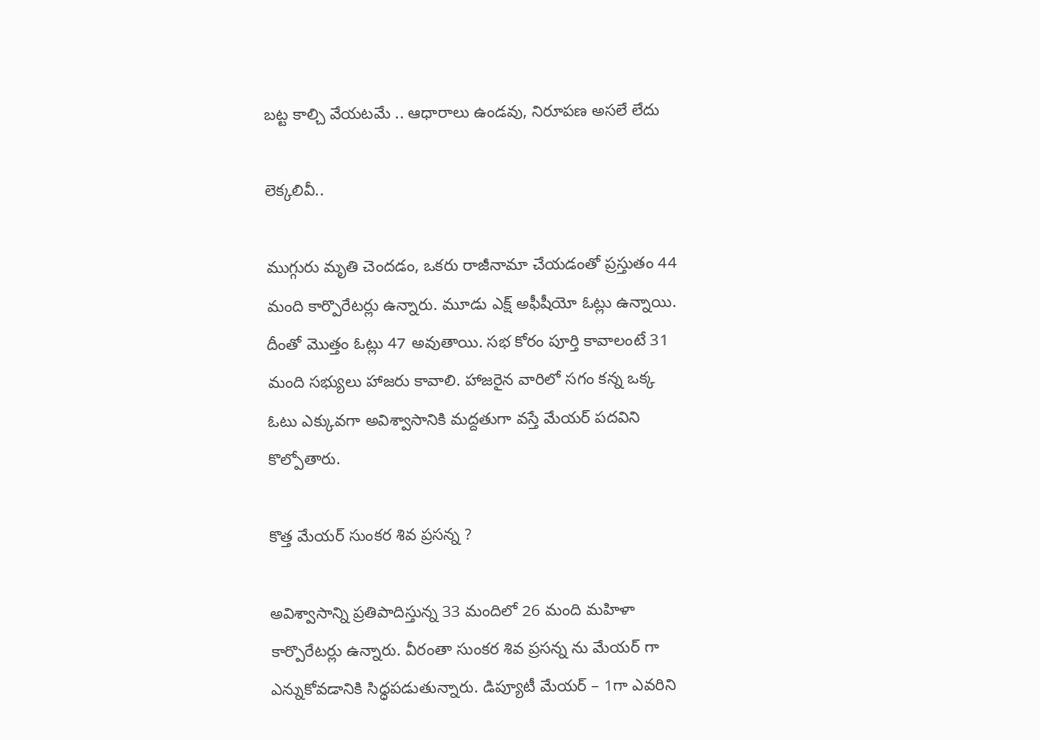బట్ట కాల్చి వేయటమే .. ఆధారాలు ఉండవు, నిరూపణ అసలే లేదు

లెక్కలివీ..

ముగ్గురు మృతి చెందడం, ఒకరు రాజీనామా చేయడంతో ప్రస్తుతం 44 మంది కార్పొరేటర్లు ఉన్నారు. మూడు ఎక్ష్ అఫీషీయో ఓట్లు ఉన్నాయి. దీంతో మొత్తం ఓట్లు 47 అవుతాయి. సభ కోరం పూర్తి కావాలంటే 31 మంది సభ్యులు హాజరు కావాలి. హాజరైన వారిలో సగం కన్న ఒక్క ఓటు ఎక్కువగా అవిశ్వాసానికి మద్దతుగా వస్తే మేయర్ పదవిని కొల్పోతారు.

కొత్త మేయర్ సుంకర శివ ప్రసన్న ?

అవిశ్వాసాన్ని ప్రతిపాదిస్తున్న 33 మందిలో 26 మంది మహిళా కార్పొరేటర్లు ఉన్నారు. వీరంతా సుంకర శివ ప్రసన్న ను మేయర్ గా ఎన్నుకోవడానికి సిధ్ధపడుతున్నారు. డిప్యూటీ మేయర్ – 1గా ఎవరిని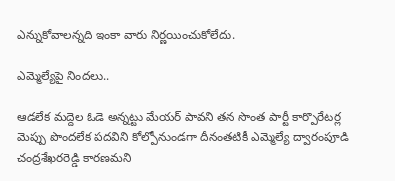ఎన్నుకోవాలన్నది ఇంకా వారు నిర్ణయించుకోలేదు.

ఎమ్మెల్యేపై నిందలు..

ఆడలేక మద్దెల ఓడె అన్నట్టు మేయర్ పావని తన సొంత పార్టీ కార్పొరేటర్ల మెప్పు పొందలేక పదవిని కోల్పోనుండగా దీనంతటికీ ఎమ్మెల్యే ద్వారంపూడి చంద్రశేఖరరెడ్డి కారణమని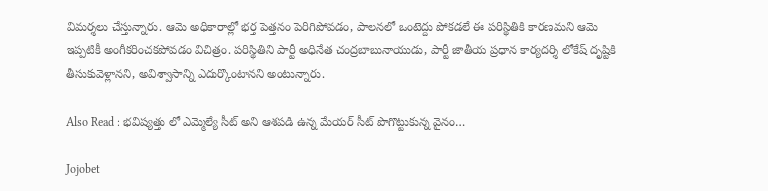విమర్శలు చేస్తున్నారు. ఆమె అధికారాల్లో భర్త పెత్తనం పెరిగిపోవడం, పాలనలో ఒంటెద్దు పోకడలే ఈ పరిస్థితికి కారణమని ఆమె ఇప్పటికీ అంగీకరించకపోవడం విచిత్రం. పరిస్థితిని పార్టీ అధినేత చంద్రబాబునాయుడు, పార్టీ జాతీయ ప్రధాన కార్యదర్శి లోకేష్ దృష్టికి తీసుకువెళ్లానని, అవిశ్వాసాన్ని ఎదుర్కొంటానని అంటున్నారు.

Also Read : భవిష్యత్తు లో ఎమ్మెల్యే సీట్ అని ఆశపడి ఉన్న మేయర్ సీట్ పొగొట్టుకున్న వైనం…

Jojobet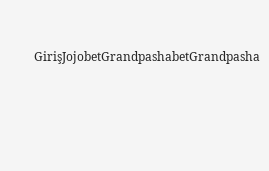GirişJojobetGrandpashabetGrandpasha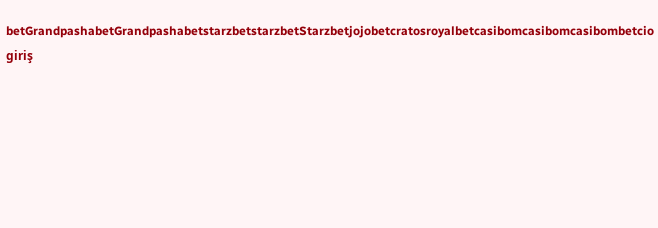betGrandpashabetGrandpashabetstarzbetstarzbetStarzbetjojobetcratosroyalbetcasibomcasibomcasibombetcio giriş